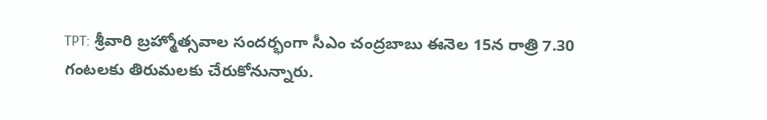TPT: శ్రీవారి బ్రహ్మోత్సవాల సందర్భంగా సీఎం చంద్రబాబు ఈనెల 15న రాత్రి 7.30 గంటలకు తిరుమలకు చేరుకోనున్నారు.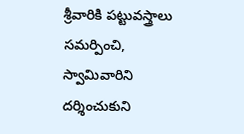శ్రీవారికి పట్టువస్త్రాలు సమర్పించి, స్వామివారిని దర్శించుకుని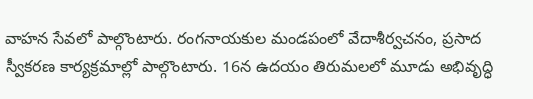వాహన సేవలో పాల్గొంటారు. రంగనాయకుల మండపంలో వేదాశీర్వచనం, ప్రసాద స్వీకరణ కార్యక్రమాల్లో పాల్గొంటారు. 16న ఉదయం తిరుమలలో మూడు అభివృద్ధి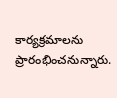కార్యక్రమాలను ప్రారంభించనున్నారు.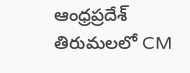ఆంధ్రప్రదేశ్
తిరుమలలో CM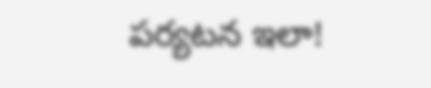పర్యటన ఇలా!